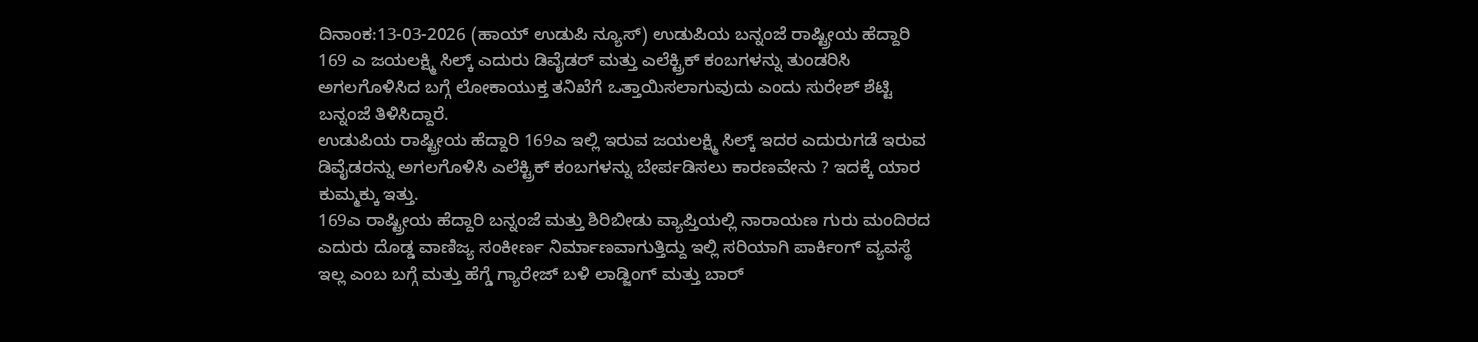ದಿನಾಂಕ:13-03-2026 (ಹಾಯ್ ಉಡುಪಿ ನ್ಯೂಸ್) ಉಡುಪಿಯ ಬನ್ನಂಜೆ ರಾಷ್ಟ್ರೀಯ ಹೆದ್ದಾರಿ 169 ಎ ಜಯಲಕ್ಷ್ಮಿ ಸಿಲ್ಕ್ ಎದುರು ಡಿವೈಡರ್ ಮತ್ತು ಎಲೆಕ್ಟ್ರಿಕ್ ಕಂಬಗಳನ್ನು ತುಂಡರಿಸಿ ಅಗಲಗೊಳಿಸಿದ ಬಗ್ಗೆ ಲೋಕಾಯುಕ್ತ ತನಿಖೆಗೆ ಒತ್ತಾಯಿಸಲಾಗುವುದು ಎಂದು ಸುರೇಶ್ ಶೆಟ್ಟಿ ಬನ್ನಂಜೆ ತಿಳಿಸಿದ್ದಾರೆ.
ಉಡುಪಿಯ ರಾಷ್ಟ್ರೀಯ ಹೆದ್ದಾರಿ 169ಎ ಇಲ್ಲಿ ಇರುವ ಜಯಲಕ್ಷ್ಮಿ ಸಿಲ್ಕ್ ಇದರ ಎದುರುಗಡೆ ಇರುವ ಡಿವೈಡರನ್ನು ಅಗಲಗೊಳಿಸಿ ಎಲೆಕ್ಟ್ರಿಕ್ ಕಂಬಗಳನ್ನು ಬೇರ್ಪಡಿಸಲು ಕಾರಣವೇನು ? ಇದಕ್ಕೆ ಯಾರ ಕುಮ್ಮಕ್ಕು ಇತ್ತು.
169ಎ ರಾಷ್ಟ್ರೀಯ ಹೆದ್ದಾರಿ ಬನ್ನಂಜೆ ಮತ್ತು ಶಿರಿಬೀಡು ವ್ಯಾಪ್ತಿಯಲ್ಲಿ ನಾರಾಯಣ ಗುರು ಮಂದಿರದ ಎದುರು ದೊಡ್ಡ ವಾಣಿಜ್ಯ ಸಂಕೀರ್ಣ ನಿರ್ಮಾಣವಾಗುತ್ತಿದ್ದು ಇಲ್ಲಿ ಸರಿಯಾಗಿ ಪಾರ್ಕಿಂಗ್ ವ್ಯವಸ್ಥೆ ಇಲ್ಲ ಎಂಬ ಬಗ್ಗೆ ಮತ್ತು ಹೆಗ್ಡೆ ಗ್ಯಾರೇಜ್ ಬಳಿ ಲಾಡ್ಜಿಂಗ್ ಮತ್ತು ಬಾರ್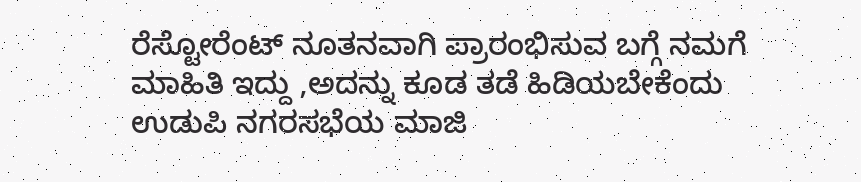ರೆಸ್ಟೋರೆಂಟ್ ನೂತನವಾಗಿ ಪ್ರಾರಂಭಿಸುವ ಬಗ್ಗೆ ನಮಗೆ ಮಾಹಿತಿ ಇದ್ದು ,ಅದನ್ನು ಕೂಡ ತಡೆ ಹಿಡಿಯಬೇಕೆಂದು ಉಡುಪಿ ನಗರಸಭೆಯ ಮಾಜಿ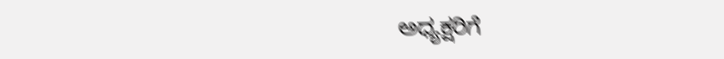ಅಧ್ಯಕ್ಷರಿಗೆ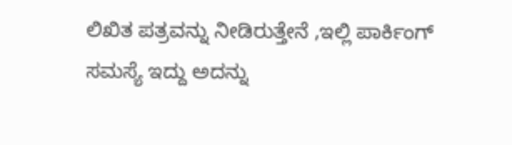ಲಿಖಿತ ಪತ್ರವನ್ನು ನೀಡಿರುತ್ತೇನೆ ,ಇಲ್ಲಿ ಪಾರ್ಕಿಂಗ್ ಸಮಸ್ಯೆ ಇದ್ದು ಅದನ್ನು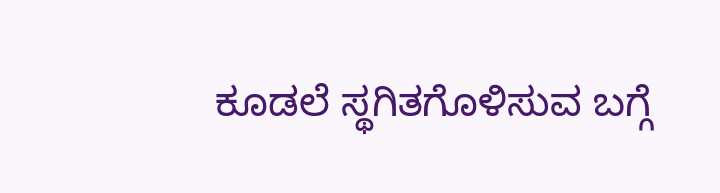ಕೂಡಲೆ ಸ್ಥಗಿತಗೊಳಿಸುವ ಬಗ್ಗೆ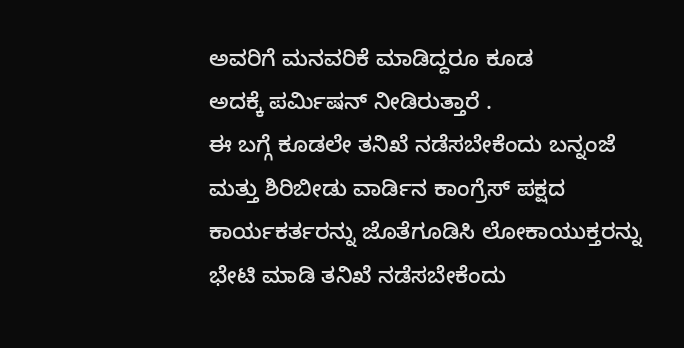ಅವರಿಗೆ ಮನವರಿಕೆ ಮಾಡಿದ್ದರೂ ಕೂಡ
ಅದಕ್ಕೆ ಪರ್ಮಿಷನ್ ನೀಡಿರುತ್ತಾರೆ .
ಈ ಬಗ್ಗೆ ಕೂಡಲೇ ತನಿಖೆ ನಡೆಸಬೇಕೆಂದು ಬನ್ನಂಜೆ ಮತ್ತು ಶಿರಿಬೀಡು ವಾರ್ಡಿನ ಕಾಂಗ್ರೆಸ್ ಪಕ್ಷದ ಕಾರ್ಯಕರ್ತರನ್ನು ಜೊತೆಗೂಡಿಸಿ ಲೋಕಾಯುಕ್ತರನ್ನು ಭೇಟಿ ಮಾಡಿ ತನಿಖೆ ನಡೆಸಬೇಕೆಂದು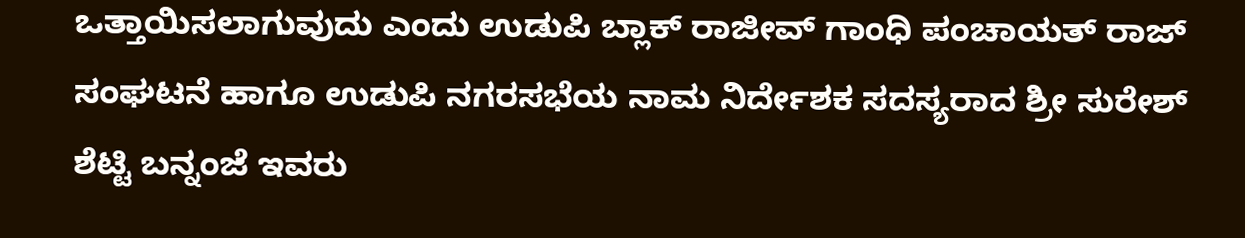ಒತ್ತಾಯಿಸಲಾಗುವುದು ಎಂದು ಉಡುಪಿ ಬ್ಲಾಕ್ ರಾಜೀವ್ ಗಾಂಧಿ ಪಂಚಾಯತ್ ರಾಜ್ ಸಂಘಟನೆ ಹಾಗೂ ಉಡುಪಿ ನಗರಸಭೆಯ ನಾಮ ನಿರ್ದೇಶಕ ಸದಸ್ಯರಾದ ಶ್ರೀ ಸುರೇಶ್ ಶೆಟ್ಟಿ ಬನ್ನಂಜೆ ಇವರು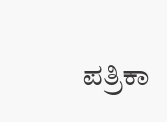ಪತ್ರಿಕಾ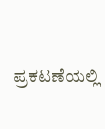ಪ್ರಕಟಣೆಯಲ್ಲಿ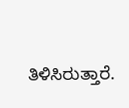ತಿಳಿಸಿರುತ್ತಾರೆ.